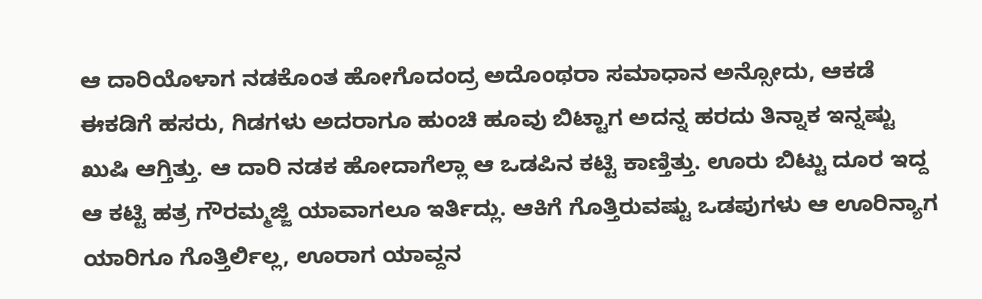ಆ ದಾರಿಯೊಳಾಗ ನಡಕೊಂತ ಹೋಗೊದಂದ್ರ ಅದೊಂಥರಾ ಸಮಾಧಾನ ಅನ್ಸೋದು, ಆಕಡೆ ಈಕಡಿಗೆ ಹಸರು, ಗಿಡಗಳು ಅದರಾಗೂ ಹುಂಚಿ ಹೂವು ಬಿಟ್ಟಾಗ ಅದನ್ನ ಹರದು ತಿನ್ನಾಕ ಇನ್ನಷ್ಟು ಖುಷಿ ಆಗ್ತಿತ್ತು. ಆ ದಾರಿ ನಡಕ ಹೋದಾಗೆಲ್ಲಾ ಆ ಒಡಪಿನ ಕಟ್ಟಿ ಕಾಣ್ತಿತ್ತು. ಊರು ಬಿಟ್ಟು ದೂರ ಇದ್ದ ಆ ಕಟ್ಟಿ ಹತ್ರ ಗೌರಮ್ಮಜ್ಜಿ ಯಾವಾಗಲೂ ಇರ್ತಿದ್ಲು. ಆಕಿಗೆ ಗೊತ್ತಿರುವಷ್ಟು ಒಡಪುಗಳು ಆ ಊರಿನ್ಯಾಗ ಯಾರಿಗೂ ಗೊತ್ತಿರ್ಲಿಲ್ಲ, ಊರಾಗ ಯಾವ್ದನ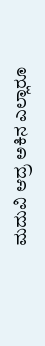ಮದುವಿ ಆದ್ರ ಅಕಿನ ಎಲ್ಲಾರೂ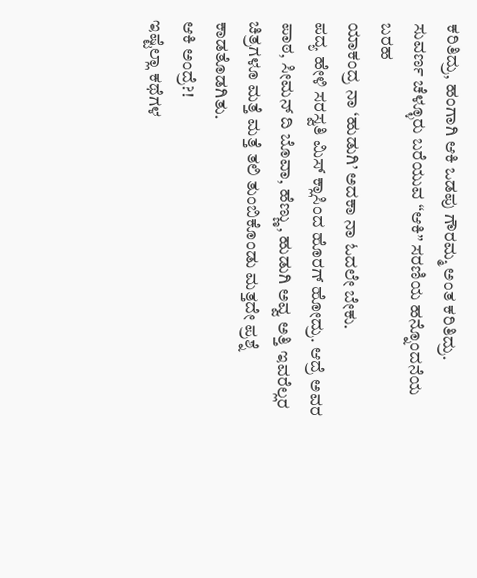ಕರಿತಿದ್ರು, ಹಂಗಾಗಿ ಆಕಿ ಒಡಪು ಗೌರಮ್ಮ ಅಂತ ಕರಿತಿದ್ರು.
ಸುವರ್ಣ ಚೆಳ್ಳೂರು ಬರೆಯುವ “ಆಕಿ” ಸರಣಿಯ ಹನ್ನೊಂದನೆಯ ಬರಹ
ಯಾಕಂದ್ರ ನಾ ‘ಹುಡುಗಿ’ ಅದಕಾ ನಾ ಓದಲೇ ಬೇಕು.
ಪದ್ಯ ಹೇಳಿ ಸರಸ್ವತಿ ಮಿಸ್ ಕ್ಲಾಸಿಂದ ಹೊರಗ್ ಹೋದ್ರು. ಆದ್ರೆ ಅವರ ಪಾಠ, ಸೀಮನ್ ದಿ ಬೊವಾ, ಹೆಣ್ಣು, ಹುಡುಗಿ ಅವ್ವ ಅತ್ತಿ ಇವರೆಲ್ಲರ ಚಿತ್ರಗಳೂ ಮತ್ತೆ ಮತ್ತೆ ತಲಿ ತುಂಬಿಕೊಂಡು ಮತ್ತದೇ ಪ್ರಶ್ನೆ ಕಾಡತೊಡಗಿತು.
ಆಕಿ ಅಂದ್ರೆ?!
ಇಷ್ಟೆಲ್ಲಾ ಕಥೆಗಳ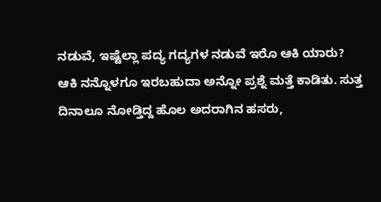ನಡುವೆ, ಇಷ್ಟೆಲ್ಲಾ ಪದ್ಯ ಗದ್ಯಗಳ ನಡುವೆ ಇರೊ ಆಕಿ ಯಾರು?
ಆಕಿ ನನ್ನೊಳಗೂ ಇರಬಹುದಾ ಅನ್ನೋ ಪ್ರಶ್ನೆ ಮತ್ತೆ ಕಾಡಿತು. ಸುತ್ತ ದಿನಾಲೂ ನೋಡ್ತಿದ್ದ ಹೊಲ ಅದರಾಗಿನ ಹಸರು,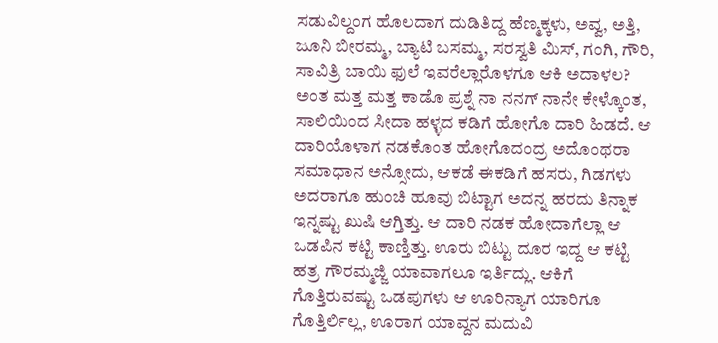ಸಡುವಿಲ್ದಂಗ ಹೊಲದಾಗ ದುಡಿತಿದ್ದ ಹೆಣ್ಮಕ್ಕಳು, ಅವ್ವ, ಅತ್ತಿ, ಜೂನಿ ಬೀರಮ್ಮ, ಬ್ಯಾಟಿ ಬಸಮ್ಮ, ಸರಸ್ವತಿ ಮಿಸ್, ಗಂಗಿ, ಗೌರಿ, ಸಾವಿತ್ರಿ ಬಾಯಿ ಫುಲೆ ಇವರೆಲ್ಲಾರೊಳಗೂ ಆಕಿ ಅದಾಳಲ? ಅಂತ ಮತ್ತ ಮತ್ತ ಕಾಡೊ ಪ್ರಶ್ನೆ ನಾ ನನಗ್ ನಾನೇ ಕೇಳ್ಕೊಂತ, ಸಾಲಿಯಿಂದ ಸೀದಾ ಹಳ್ಳದ ಕಡಿಗೆ ಹೋಗೊ ದಾರಿ ಹಿಡದೆ. ಆ ದಾರಿಯೊಳಾಗ ನಡಕೊಂತ ಹೋಗೊದಂದ್ರ ಅದೊಂಥರಾ ಸಮಾಧಾನ ಅನ್ಸೋದು, ಆಕಡೆ ಈಕಡಿಗೆ ಹಸರು, ಗಿಡಗಳು ಅದರಾಗೂ ಹುಂಚಿ ಹೂವು ಬಿಟ್ಟಾಗ ಅದನ್ನ ಹರದು ತಿನ್ನಾಕ ಇನ್ನಷ್ಟು ಖುಷಿ ಆಗ್ತಿತ್ತು. ಆ ದಾರಿ ನಡಕ ಹೋದಾಗೆಲ್ಲಾ ಆ ಒಡಪಿನ ಕಟ್ಟಿ ಕಾಣ್ತಿತ್ತು. ಊರು ಬಿಟ್ಟು ದೂರ ಇದ್ದ ಆ ಕಟ್ಟಿ ಹತ್ರ ಗೌರಮ್ಮಜ್ಜಿ ಯಾವಾಗಲೂ ಇರ್ತಿದ್ಲು. ಆಕಿಗೆ ಗೊತ್ತಿರುವಷ್ಟು ಒಡಪುಗಳು ಆ ಊರಿನ್ಯಾಗ ಯಾರಿಗೂ ಗೊತ್ತಿರ್ಲಿಲ್ಲ, ಊರಾಗ ಯಾವ್ದನ ಮದುವಿ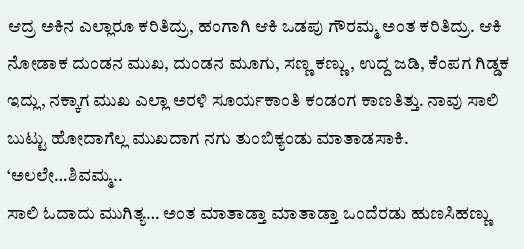ಆದ್ರ ಅಕಿನ ಎಲ್ಲಾರೂ ಕರಿತಿದ್ರು, ಹಂಗಾಗಿ ಆಕಿ ಒಡಪು ಗೌರಮ್ಮ ಅಂತ ಕರಿತಿದ್ರು. ಆಕಿ ನೋಡಾಕ ದುಂಡನ ಮುಖ, ದುಂಡನ ಮೂಗು, ಸಣ್ಣ ಕಣ್ಣು, ಉದ್ದ ಜಡಿ, ಕೆಂಪಗ ಗಿಡ್ಡಕ ಇದ್ಲು, ನಕ್ಕಾಗ ಮುಖ ಎಲ್ಲಾ ಅರಳಿ ಸೂರ್ಯಕಾಂತಿ ಕಂಡಂಗ ಕಾಣತಿತ್ತು. ನಾವು ಸಾಲಿ ಬುಟ್ಟು ಹೋದಾಗೆಲ್ಲ ಮುಖದಾಗ ನಗು ತುಂಬಿಕ್ಯಂಡು ಮಾತಾಡಸಾಕಿ.
‘ಅಲಲೇ…ಶಿವಮ್ಮ..
ಸಾಲಿ ಓದಾದು ಮುಗಿತ್ಯ… ಅಂತ ಮಾತಾಡ್ತಾ ಮಾತಾಡ್ತಾ ಒಂದೆರಡು ಹುಣಸಿಹಣ್ಣು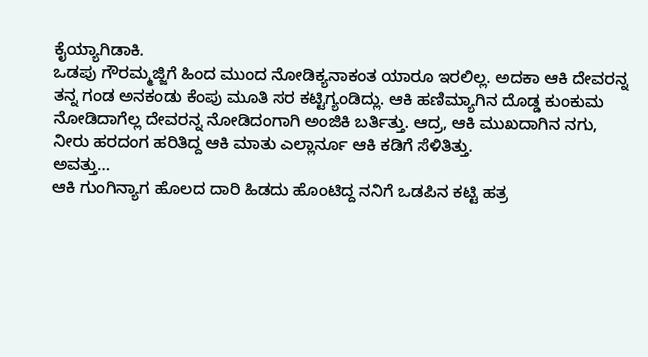ಕೈಯ್ಯಾಗಿಡಾಕಿ.
ಒಡಪು ಗೌರಮ್ಮಜ್ಜಿಗೆ ಹಿಂದ ಮುಂದ ನೋಡಿಕ್ಯನಾಕಂತ ಯಾರೂ ಇರಲಿಲ್ಲ. ಅದಕಾ ಆಕಿ ದೇವರನ್ನ ತನ್ನ ಗಂಡ ಅನಕಂಡು ಕೆಂಪು ಮೂತಿ ಸರ ಕಟ್ಟಿಗ್ಯಂಡಿದ್ಲು. ಆಕಿ ಹಣಿಮ್ಯಾಗಿನ ದೊಡ್ಡ ಕುಂಕುಮ ನೋಡಿದಾಗೆಲ್ಲ ದೇವರನ್ನ ನೋಡಿದಂಗಾಗಿ ಅಂಜಿಕಿ ಬರ್ತಿತ್ತು. ಆದ್ರ, ಆಕಿ ಮುಖದಾಗಿನ ನಗು, ನೀರು ಹರದಂಗ ಹರಿತಿದ್ದ ಆಕಿ ಮಾತು ಎಲ್ಲಾರ್ನೂ ಆಕಿ ಕಡಿಗೆ ಸೆಳಿತಿತ್ತು.
ಅವತ್ತು…
ಆಕಿ ಗುಂಗಿನ್ಯಾಗ ಹೊಲದ ದಾರಿ ಹಿಡದು ಹೊಂಟಿದ್ದ ನನಿಗೆ ಒಡಪಿನ ಕಟ್ಟಿ ಹತ್ರ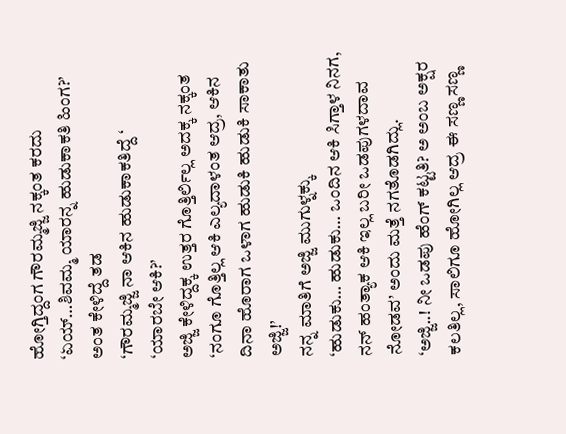ಹೋಗ್ತಿದ್ದಂಗ ಗೌರಮ್ಮಜ್ಜಿ ನಕ್ಕಂತ ಕರದು
‘ಏಯ್…ಶಿವಮ್ಮ ಯಾರನ್ನ ಹುಡುಕಾಕತಿ ಹಿಂಗ?’ ಅಂತ ಕೇಳಿದ್ದೆ ತಡ
‘ಗೌರಮ್ಮಜ್ಜಿ ನಾ ಆಕಿನ ಹುಡುಕಾಕತಿದ್ದೆ ‘
‘ಯಾರಬೇ ಆಕಿ?’
ಅಜ್ಜಿ ಕೇಳಿದ್ದಕ್ಕ ಉತ್ತರ ಗೊತ್ತಿರ್ಲಿಲ್ಲ ಅದಕ್ಕ ನಕ್ಕಂತ
‘ನಂಗೂ ಗೊತ್ತಿಲ್ಲ ಆಕಿ ಎಲ್ಯದಾಳಂತ ಆದ್ರ, ಆಕಿನ ದಿನಾ ಹೊರಾಗ ಒಳಾಗ ಹುಡುಕಿ ಹುಡುಕಿ ಸಾಕಾತು ಅಜ್ಜಿ!’
ನನ್ನ ಮಾತಿಗೆ ಅಜ್ಜಿ ಮುಗುಳ್ನಕ್ಕು
‘ಹುಡುಕು… ಹುಡುಕು… ಒಂದಿನ ಆಕಿ ಸಿಗ್ತಾಳ ನಿನಗ, ನನ್ ಹಂತ್ಯಾಕ ಆಕಿ ಇಲ್ಲ ಬರೀ ಒಡಪುಗಳದಾವ ನೋಡವ’ ಅಂದು ಮತ್ತೆ ನಗತೊಡಗಿದ್ಲು.
‘ಅಜ್ಜಿ..! ನೀ ಒಡಪು ಹೆಂಗ್ ಕಟ್ಟತಿ? ಅ ಅಂಬ ಅಕ್ಷರ ಕಲತಿಲ್ಲ, ಸಾಲಿಗೂ ಹೋಗಿಲ್ಲ ಆದ್ರ ಈ ಸಣ್ಣ ಸಣ್ಣ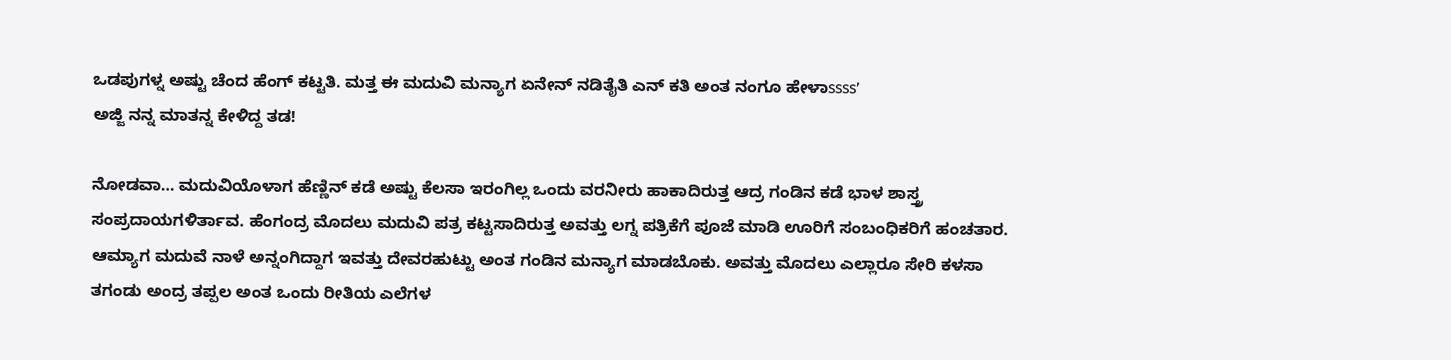ಒಡಪುಗಳ್ನ ಅಷ್ಟು ಚೆಂದ ಹೆಂಗ್ ಕಟ್ಟತಿ. ಮತ್ತ ಈ ಮದುವಿ ಮನ್ಯಾಗ ಏನೇನ್ ನಡಿತೈತಿ ಎನ್ ಕತಿ ಅಂತ ನಂಗೂ ಹೇಳಾssss’
ಅಜ್ಜಿ ನನ್ನ ಮಾತನ್ನ ಕೇಳಿದ್ದ ತಡ!

ನೋಡವಾ… ಮದುವಿಯೊಳಾಗ ಹೆಣ್ಣಿನ್ ಕಡೆ ಅಷ್ಟು ಕೆಲಸಾ ಇರಂಗಿಲ್ಲ ಒಂದು ವರನೀರು ಹಾಕಾದಿರುತ್ತ ಆದ್ರ ಗಂಡಿನ ಕಡೆ ಭಾಳ ಶಾಸ್ತ್ರ ಸಂಪ್ರದಾಯಗಳಿರ್ತಾವ. ಹೆಂಗಂದ್ರ ಮೊದಲು ಮದುವಿ ಪತ್ರ ಕಟ್ಟಸಾದಿರುತ್ತ ಅವತ್ತು ಲಗ್ನ ಪತ್ರಿಕೆಗೆ ಪೂಜೆ ಮಾಡಿ ಊರಿಗೆ ಸಂಬಂಧಿಕರಿಗೆ ಹಂಚತಾರ. ಆಮ್ಯಾಗ ಮದುವೆ ನಾಳೆ ಅನ್ನಂಗಿದ್ದಾಗ ಇವತ್ತು ದೇವರಹುಟ್ಟು ಅಂತ ಗಂಡಿನ ಮನ್ಯಾಗ ಮಾಡಬೊಕು. ಅವತ್ತು ಮೊದಲು ಎಲ್ಲಾರೂ ಸೇರಿ ಕಳಸಾ ತಗಂಡು ಅಂದ್ರ ತಪ್ಪಲ ಅಂತ ಒಂದು ರೀತಿಯ ಎಲೆಗಳ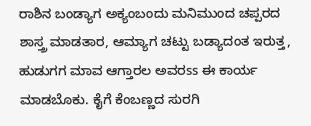ರಾಶಿನ ಬಂಡ್ಯಾಗ ಅಕ್ಯಂಬಂದು ಮನಿಮುಂದ ಚಪ್ಪರದ ಶಾಸ್ತ್ರ ಮಾಡತಾರ, ಆಮ್ಯಾಗ ಚಟ್ಟು ಬಡ್ಯಾದಂತ ಇರುತ್ತ, ಹುಡುಗಗ ಮಾವ ಆಗ್ತಾರಲ ಅವರss ಈ ಕಾರ್ಯ ಮಾಡಬೊಕು. ಕೈಗೆ ಕೆಂಬಣ್ಣದ ಸುರಗಿ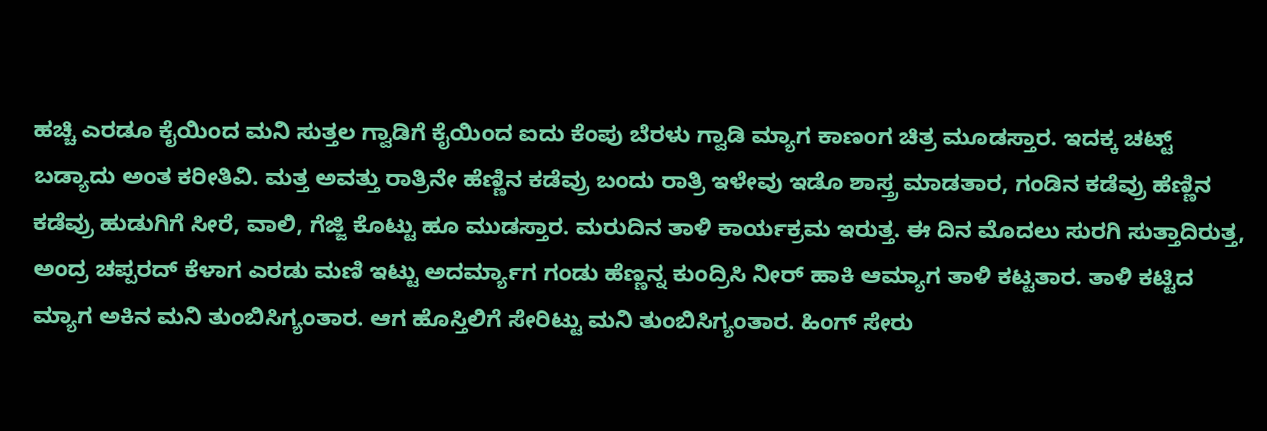ಹಚ್ಚಿ ಎರಡೂ ಕೈಯಿಂದ ಮನಿ ಸುತ್ತಲ ಗ್ವಾಡಿಗೆ ಕೈಯಿಂದ ಐದು ಕೆಂಪು ಬೆರಳು ಗ್ವಾಡಿ ಮ್ಯಾಗ ಕಾಣಂಗ ಚಿತ್ರ ಮೂಡಸ್ತಾರ. ಇದಕ್ಕ ಚಟ್ಟ್ ಬಡ್ಯಾದು ಅಂತ ಕರೀತಿವಿ. ಮತ್ತ ಅವತ್ತು ರಾತ್ರಿನೇ ಹೆಣ್ಣಿನ ಕಡೆವ್ರು ಬಂದು ರಾತ್ರಿ ಇಳೇವು ಇಡೊ ಶಾಸ್ತ್ರ ಮಾಡತಾರ, ಗಂಡಿನ ಕಡೆವ್ರು ಹೆಣ್ಣಿನ ಕಡೆವ್ರು ಹುಡುಗಿಗೆ ಸೀರೆ, ವಾಲಿ, ಗೆಜ್ಜಿ ಕೊಟ್ಟು ಹೂ ಮುಡಸ್ತಾರ. ಮರುದಿನ ತಾಳಿ ಕಾರ್ಯಕ್ರಮ ಇರುತ್ತ. ಈ ದಿನ ಮೊದಲು ಸುರಗಿ ಸುತ್ತಾದಿರುತ್ತ, ಅಂದ್ರ ಚಪ್ಪರದ್ ಕೆಳಾಗ ಎರಡು ಮಣಿ ಇಟ್ಟು ಅದರ್ಮ್ಯಾಗ ಗಂಡು ಹೆಣ್ಣನ್ನ ಕುಂದ್ರಿಸಿ ನೀರ್ ಹಾಕಿ ಆಮ್ಯಾಗ ತಾಳಿ ಕಟ್ಟತಾರ. ತಾಳಿ ಕಟ್ಟಿದ ಮ್ಯಾಗ ಅಕಿನ ಮನಿ ತುಂಬಿಸಿಗ್ಯಂತಾರ. ಆಗ ಹೊಸ್ತಿಲಿಗೆ ಸೇರಿಟ್ಟು ಮನಿ ತುಂಬಿಸಿಗ್ಯಂತಾರ. ಹಿಂಗ್ ಸೇರು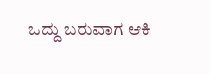ಒದ್ದು ಬರುವಾಗ ಆಕಿ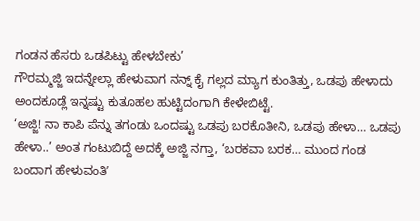ಗಂಡನ ಹೆಸರು ಒಡಪಿಟ್ಟು ಹೇಳಬೇಕು’
ಗೌರಮ್ಮಜ್ಜಿ ಇದನ್ನೇಲ್ಲಾ ಹೇಳುವಾಗ ನನ್ನ್ ಕೈ ಗಲ್ಲದ ಮ್ಯಾಗ ಕುಂತಿತ್ತು, ಒಡಪು ಹೇಳಾದು ಅಂದಕೂಡ್ಲೆ ಇನ್ನಷ್ಟು ಕುತೂಹಲ ಹುಟ್ಟಿದಂಗಾಗಿ ಕೇಳೇಬಿಟ್ಟೆ.
‘ಅಜ್ಜಿ! ನಾ ಕಾಪಿ ಪೆನ್ನು ತಗಂಡು ಒಂದಷ್ಟು ಒಡಪು ಬರಕೊತೀನಿ, ಒಡಪು ಹೇಳಾ… ಒಡಪು ಹೇಳಾ..’ ಅಂತ ಗಂಟುಬಿದ್ದೆ ಅದಕ್ಕೆ ಅಜ್ಜಿ ನಗ್ತಾ, ‘ಬರಕವಾ ಬರಕ… ಮುಂದ ಗಂಡ ಬಂದಾಗ ಹೇಳುವಂತಿʼ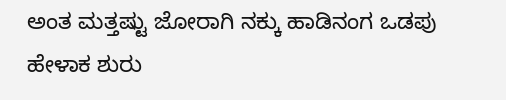ಅಂತ ಮತ್ತಷ್ಟು ಜೋರಾಗಿ ನಕ್ಕು ಹಾಡಿನಂಗ ಒಡಪು ಹೇಳಾಕ ಶುರು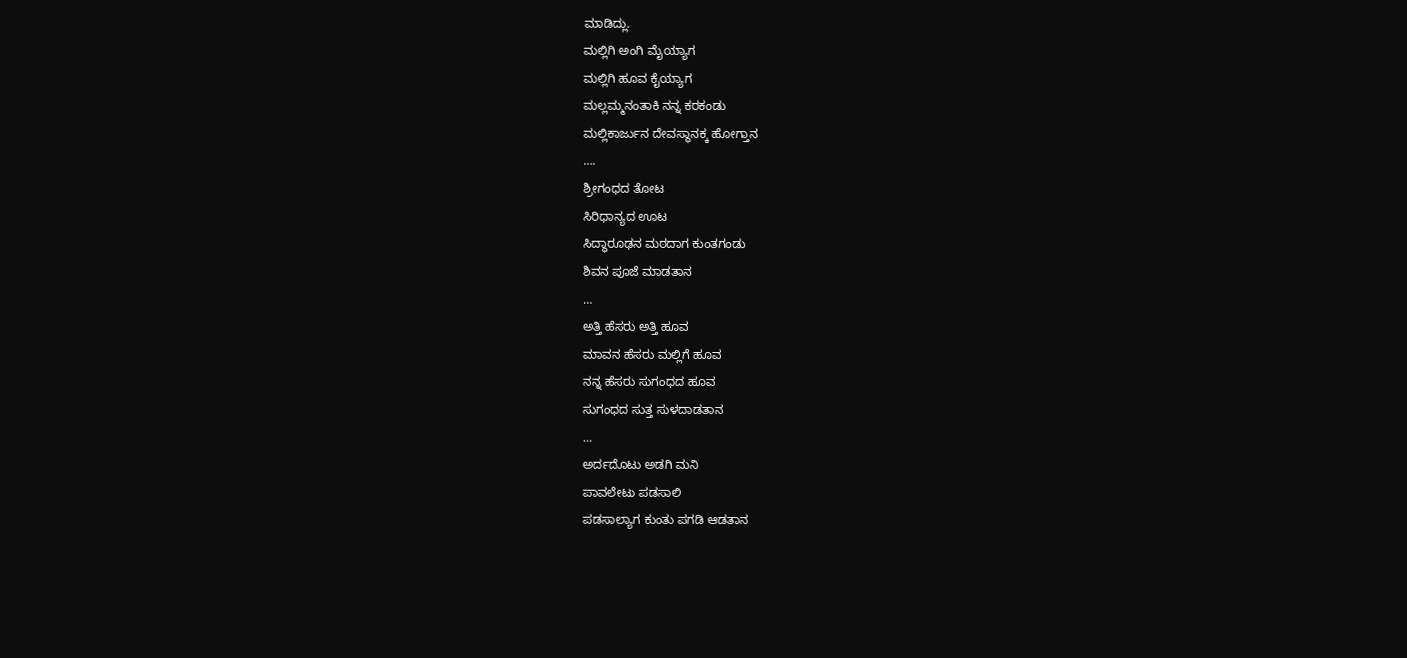ಮಾಡಿದ್ಲು.
ಮಲ್ಲಿಗಿ ಅಂಗಿ ಮೈಯ್ಯಾಗ
ಮಲ್ಲಿಗಿ ಹೂವ ಕೈಯ್ಯಾಗ
ಮಲ್ಲಮ್ಮನಂತಾಕಿ ನನ್ನ ಕರಕಂಡು
ಮಲ್ಲಿಕಾರ್ಜುನ ದೇವಸ್ಥಾನಕ್ಕ ಹೋಗ್ತಾನ
….
ಶ್ರೀಗಂಧದ ತೋಟ
ಸಿರಿಧಾನ್ಯದ ಊಟ
ಸಿದ್ಧಾರೂಢನ ಮಠದಾಗ ಕುಂತಗಂಡು
ಶಿವನ ಪೂಜೆ ಮಾಡತಾನ
…
ಅತ್ತಿ ಹೆಸರು ಅತ್ತಿ ಹೂವ
ಮಾವನ ಹೆಸರು ಮಲ್ಲಿಗೆ ಹೂವ
ನನ್ನ ಹೆಸರು ಸುಗಂಧದ ಹೂವ
ಸುಗಂಧದ ಸುತ್ತ ಸುಳದಾಡತಾನ
…
ಅರ್ದದೊಟು ಅಡಗಿ ಮನಿ
ಪಾವಲೇಟು ಪಡಸಾಲಿ
ಪಡಸಾಲ್ಯಾಗ ಕುಂತು ಪಗಡಿ ಆಡತಾನ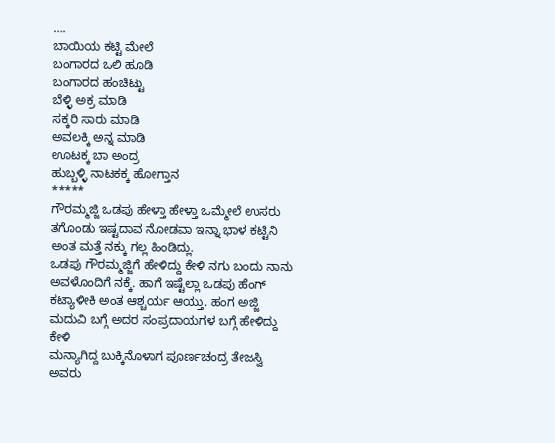….
ಬಾಯಿಯ ಕಟ್ಟಿ ಮೇಲೆ
ಬಂಗಾರದ ಒಲಿ ಹೂಡಿ
ಬಂಗಾರದ ಹಂಚಿಟ್ಟು
ಬೆಳ್ಳಿ ಅಕ್ರ ಮಾಡಿ
ಸಕ್ಕರಿ ಸಾರು ಮಾಡಿ
ಅವಲಕ್ಕಿ ಅನ್ನ ಮಾಡಿ
ಊಟಕ್ಕ ಬಾ ಅಂದ್ರ
ಹುಬ್ಬಳ್ಳಿ ನಾಟಕಕ್ಕ ಹೋಗ್ತಾನ
*****
ಗೌರಮ್ಮಜ್ಜಿ ಒಡಪು ಹೇಳ್ತಾ ಹೇಳ್ತಾ ಒಮ್ಮೇಲೆ ಉಸರು ತಗೊಂಡು ಇಷ್ಟದಾವ ನೋಡವಾ ಇನ್ನಾ ಭಾಳ ಕಟ್ಟಿನಿ ಅಂತ ಮತ್ತೆ ನಕ್ಕು ಗಲ್ಲ ಹಿಂಡಿದ್ಲು.
ಒಡಪು ಗೌರಮ್ಮಜ್ಜಿಗೆ ಹೇಳಿದ್ದು ಕೇಳಿ ನಗು ಬಂದು ನಾನು ಅವಳೊಂದಿಗೆ ನಕ್ಕೆ. ಹಾಗೆ ಇಷ್ಟೆಲ್ಲಾ ಒಡಪು ಹೆಂಗ್ ಕಟ್ಯಾಳೀಕಿ ಅಂತ ಆಶ್ಚರ್ಯ ಆಯ್ತು. ಹಂಗ ಅಜ್ಜಿ ಮದುವಿ ಬಗ್ಗೆ ಅದರ ಸಂಪ್ರದಾಯಗಳ ಬಗ್ಗೆ ಹೇಳಿದ್ದು ಕೇಳಿ
ಮನ್ಯಾಗಿದ್ದ ಬುಕ್ಕಿನೊಳಾಗ ಪೂರ್ಣಚಂದ್ರ ತೇಜಸ್ವಿ ಅವರು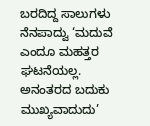ಬರದಿದ್ದ ಸಾಲುಗಳು ನೆನಪಾದ್ವು ‘ಮದುವೆ ಎಂದೂ ಮಹತ್ತರ ಘಟನೆಯಲ್ಲ. ಅನಂತರದ ಬದುಕು ಮುಖ್ಯವಾದುದು’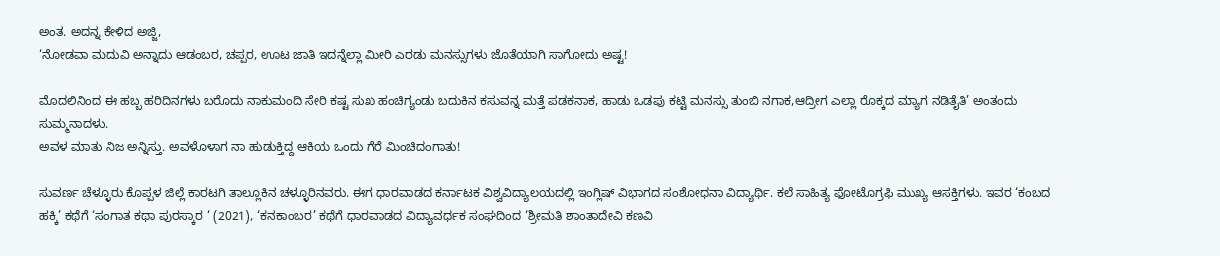ಅಂತ. ಅದನ್ನ ಕೇಳಿದ ಅಜ್ಜಿ,
‘ನೋಡವಾ ಮದುವಿ ಅನ್ನಾದು ಆಡಂಬರ, ಚಪ್ಪರ, ಊಟ ಜಾತಿ ಇದನ್ನೆಲ್ಲಾ ಮೀರಿ ಎರಡು ಮನಸ್ಸುಗಳು ಜೊತೆಯಾಗಿ ಸಾಗೋದು ಅಷ್ಟ!

ಮೊದಲಿನಿಂದ ಈ ಹಬ್ಬ ಹರಿದಿನಗಳು ಬರೊದು ನಾಕುಮಂದಿ ಸೇರಿ ಕಷ್ಟ ಸುಖ ಹಂಚಿಗ್ಯಂಡು ಬದುಕಿನ ಕಸುವನ್ನ ಮತ್ತೆ ಪಡಕನಾಕ, ಹಾಡು ಒಡಪು ಕಟ್ಟಿ ಮನಸ್ಸು ತುಂಬಿ ನಗಾಕ,ಆದ್ರೀಗ ಎಲ್ಲಾ ರೊಕ್ಕದ ಮ್ಯಾಗ ನಡಿತೈತಿ’ ಅಂತಂದು ಸುಮ್ಮನಾದಳು.
ಅವಳ ಮಾತು ನಿಜ ಅನ್ನಿಸ್ತು. ಅವಳೊಳಾಗ ನಾ ಹುಡುಕ್ತಿದ್ದ ಆಕಿಯ ಒಂದು ಗೆರೆ ಮಿಂಚಿದಂಗಾತು!

ಸುವರ್ಣ ಚೆಳ್ಳೂರು ಕೊಪ್ಪಳ ಜಿಲ್ಲೆ ಕಾರಟಗಿ ತಾಲ್ಲೂಕಿನ ಚಳ್ಳೂರಿನವರು. ಈಗ ಧಾರವಾಡದ ಕರ್ನಾಟಕ ವಿಶ್ವವಿದ್ಯಾಲಯದಲ್ಲಿ ಇಂಗ್ಲಿಷ್ ವಿಭಾಗದ ಸಂಶೋಧನಾ ವಿದ್ಯಾರ್ಥಿ. ಕಲೆ ಸಾಹಿತ್ಯ ಫೋಟೊಗ್ರಫಿ ಮುಖ್ಯ ಆಸಕ್ತಿಗಳು. ಇವರ ‘ಕಂಬದ ಹಕ್ಕಿ’ ಕಥೆಗೆ ‘ಸಂಗಾತ ಕಥಾ ಪುರಸ್ಕಾರ ‘ (2021), ‘ಕನಕಾಂಬರ’ ಕಥೆಗೆ ಧಾರವಾಡದ ವಿದ್ಯಾವರ್ಧಕ ಸಂಘದಿಂದ ‘ಶ್ರೀಮತಿ ಶಾಂತಾದೇವಿ ಕಣವಿ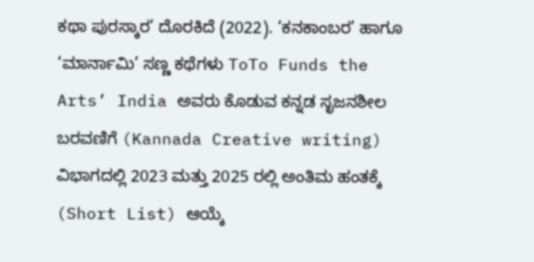ಕಥಾ ಪುರಸ್ಕಾರ’ ದೊರಕಿದೆ (2022). ‘ಕನಕಾಂಬರ’ ಹಾಗೂ ‘ಮಾರ್ನಾಮಿ’ ಸಣ್ಣ ಕಥೆಗಳು ToTo Funds the Arts’ India ಅವರು ಕೊಡುವ ಕನ್ನಡ ಸೃಜನಶೀಲ ಬರವಣಿಗೆ (Kannada Creative writing) ವಿಭಾಗದಲ್ಲಿ 2023 ಮತ್ತು 2025 ರಲ್ಲಿ ಅಂತಿಮ ಹಂತಕ್ಕೆ (Short List) ಆಯ್ಕೆ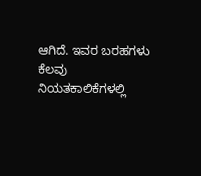ಆಗಿದೆ. ಇವರ ಬರಹಗಳು ಕೆಲವು ನಿಯತಕಾಲಿಕೆಗಳಲ್ಲಿ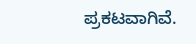ಪ್ರಕಟವಾಗಿವೆ.